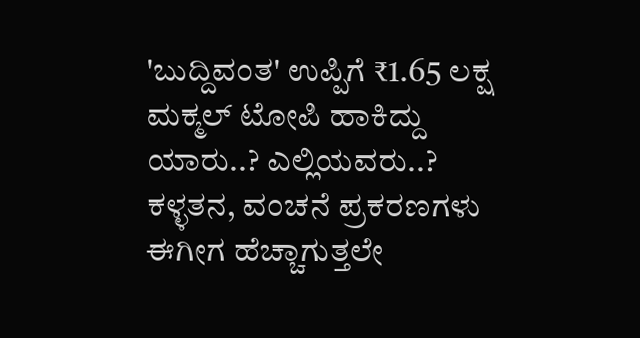'ಬುದ್ದಿವಂತ' ಉಪ್ಪಿಗೆ ₹1.65 ಲಕ್ಷ ಮಕ್ಮಲ್ ಟೋಪಿ ಹಾಕಿದ್ದು ಯಾರು..? ಎಲ್ಲಿಯವರು..?
ಕಳ್ಳತನ, ವಂಚನೆ ಪ್ರಕರಣಗಳು ಈಗೀಗ ಹೆಚ್ಚಾಗುತ್ತಲೇ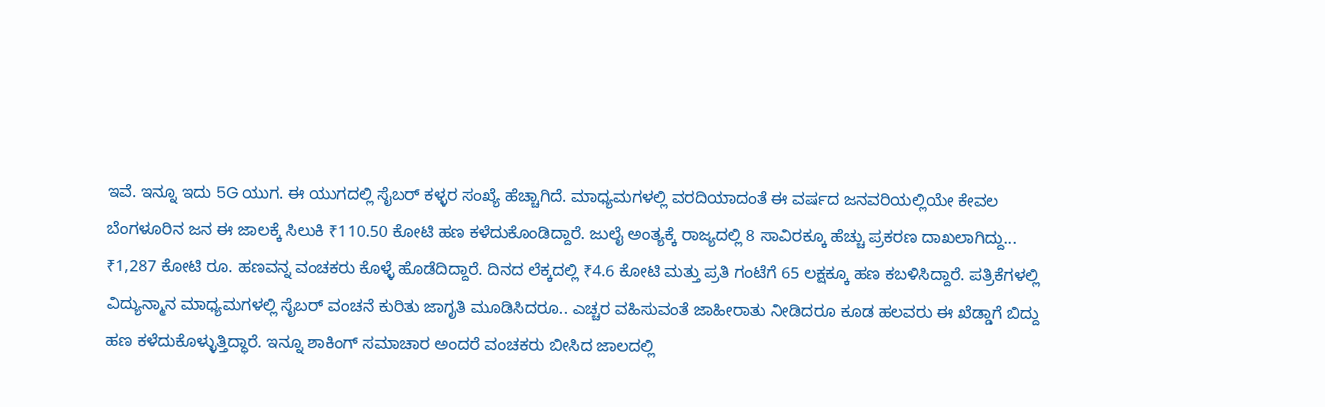ಇವೆ. ಇನ್ನೂ ಇದು 5G ಯುಗ. ಈ ಯುಗದಲ್ಲಿ ಸೈಬರ್ ಕಳ್ಳರ ಸಂಖ್ಯೆ ಹೆಚ್ಚಾಗಿದೆ. ಮಾಧ್ಯಮಗಳಲ್ಲಿ ವರದಿಯಾದಂತೆ ಈ ವರ್ಷದ ಜನವರಿಯಲ್ಲಿಯೇ ಕೇವಲ ಬೆಂಗಳೂರಿನ ಜನ ಈ ಜಾಲಕ್ಕೆ ಸಿಲುಕಿ ₹110.50 ಕೋಟಿ ಹಣ ಕಳೆದುಕೊಂಡಿದ್ದಾರೆ. ಜುಲೈ ಅಂತ್ಯಕ್ಕೆ ರಾಜ್ಯದಲ್ಲಿ 8 ಸಾವಿರಕ್ಕೂ ಹೆಚ್ಚು ಪ್ರಕರಣ ದಾಖಲಾಗಿದ್ದು...
₹1,287 ಕೋಟಿ ರೂ. ಹಣವನ್ನ ವಂಚಕರು ಕೊಳ್ಳೆ ಹೊಡೆದಿದ್ದಾರೆ. ದಿನದ ಲೆಕ್ಕದಲ್ಲಿ ₹4.6 ಕೋಟಿ ಮತ್ತು ಪ್ರತಿ ಗಂಟೆಗೆ 65 ಲಕ್ಷಕ್ಕೂ ಹಣ ಕಬಳಿಸಿದ್ದಾರೆ. ಪತ್ರಿಕೆಗಳಲ್ಲಿ ವಿದ್ಯುನ್ಮಾನ ಮಾಧ್ಯಮಗಳಲ್ಲಿ ಸೈಬರ್ ವಂಚನೆ ಕುರಿತು ಜಾಗೃತಿ ಮೂಡಿಸಿದರೂ.. ಎಚ್ಚರ ವಹಿಸುವಂತೆ ಜಾಹೀರಾತು ನೀಡಿದರೂ ಕೂಡ ಹಲವರು ಈ ಖೆಡ್ಡಾಗೆ ಬಿದ್ದು ಹಣ ಕಳೆದುಕೊಳ್ಳುತ್ತಿದ್ಧಾರೆ. ಇನ್ನೂ ಶಾಕಿಂಗ್ ಸಮಾಚಾರ ಅಂದರೆ ವಂಚಕರು ಬೀಸಿದ ಜಾಲದಲ್ಲಿ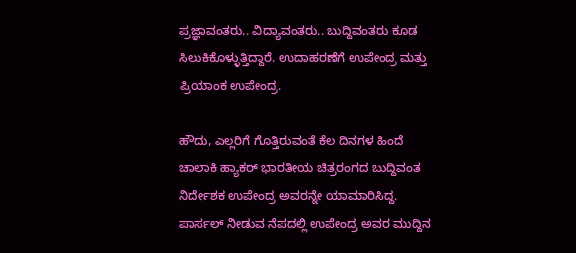ಪ್ರಜ್ಞಾವಂತರು.. ವಿದ್ಯಾವಂತರು.. ಬುದ್ದಿವಂತರು ಕೂಡ ಸಿಲುಕಿಕೊಳ್ಳುತ್ತಿದ್ದಾರೆ. ಉದಾಹರಣೆಗೆ ಉಪೇಂದ್ರ ಮತ್ತು ಪ್ರಿಯಾಂಕ ಉಪೇಂದ್ರ.

ಹೌದು, ಎಲ್ಲರಿಗೆ ಗೊತ್ತಿರುವಂತೆ ಕೆಲ ದಿನಗಳ ಹಿಂದೆ ಚಾಲಾಕಿ ಹ್ಯಾಕರ್ ಭಾರತೀಯ ಚಿತ್ರರಂಗದ ಬುದ್ದಿವಂತ ನಿರ್ದೇಶಕ ಉಪೇಂದ್ರ ಅವರನ್ನೇ ಯಾಮಾರಿಸಿದ್ದ. ಪಾರ್ಸಲ್ ನೀಡುವ ನೆಪದಲ್ಲಿ ಉಪೇಂದ್ರ ಅವರ ಮುದ್ದಿನ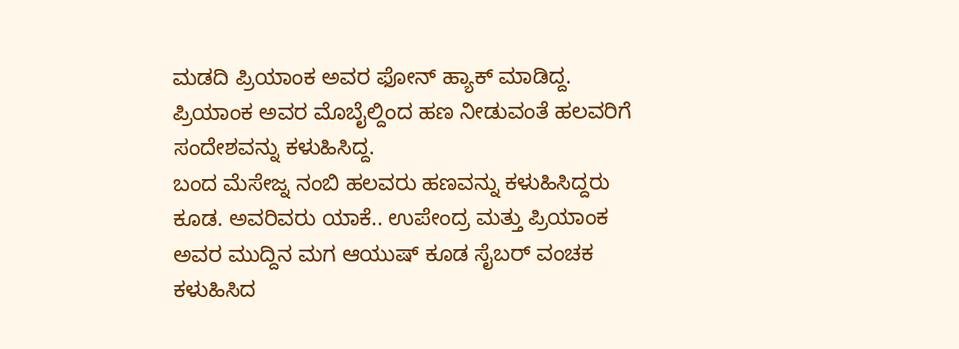ಮಡದಿ ಪ್ರಿಯಾಂಕ ಅವರ ಫೋನ್ ಹ್ಯಾಕ್ ಮಾಡಿದ್ದ. ಪ್ರಿಯಾಂಕ ಅವರ ಮೊಬೈಲ್ದಿಂದ ಹಣ ನೀಡುವಂತೆ ಹಲವರಿಗೆ ಸಂದೇಶವನ್ನು ಕಳುಹಿಸಿದ್ದ.
ಬಂದ ಮೆಸೇಜ್ನ ನಂಬಿ ಹಲವರು ಹಣವನ್ನು ಕಳುಹಿಸಿದ್ದರು ಕೂಡ. ಅವರಿವರು ಯಾಕೆ.. ಉಪೇಂದ್ರ ಮತ್ತು ಪ್ರಿಯಾಂಕ ಅವರ ಮುದ್ದಿನ ಮಗ ಆಯುಷ್ ಕೂಡ ಸೈಬರ್ ವಂಚಕ ಕಳುಹಿಸಿದ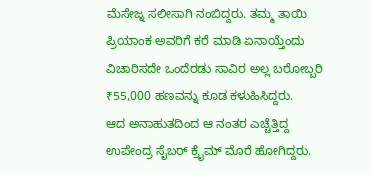ಮೆಸೇಜ್ನ ಸಲೀಸಾಗಿ ನಂಬಿದ್ದರು. ತಮ್ಮ ತಾಯಿ ಪ್ರಿಯಾಂಕ ಅವರಿಗೆ ಕರೆ ಮಾಡಿ ಏನಾಯ್ತೆಂದು ವಿಚಾರಿಸದೇ ಒಂದೆರಡು ಸಾವಿರ ಅಲ್ಲ ಬರೋಬ್ಬರಿ ₹55,000 ಹಣವನ್ನು ಕೂಡ ಕಳುಹಿಸಿದ್ದರು.
ಆದ ಅನಾಹುತದಿಂದ ಆ ನಂತರ ಎಚ್ಚೆತ್ತಿದ್ದ ಉಪೇಂದ್ರ ಸೈಬರ್ ಕ್ರೈಮ್ ಮೊರೆ ಹೋಗಿದ್ದರು.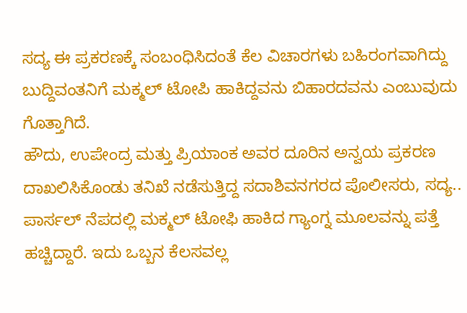ಸದ್ಯ ಈ ಪ್ರಕರಣಕ್ಕೆ ಸಂಬಂಧಿಸಿದಂತೆ ಕೆಲ ವಿಚಾರಗಳು ಬಹಿರಂಗವಾಗಿದ್ದು ಬುದ್ದಿವಂತನಿಗೆ ಮಕ್ಮಲ್ ಟೋಪಿ ಹಾಕಿದ್ದವನು ಬಿಹಾರದವನು ಎಂಬುವುದು ಗೊತ್ತಾಗಿದೆ.
ಹೌದು, ಉಪೇಂದ್ರ ಮತ್ತು ಪ್ರಿಯಾಂಕ ಅವರ ದೂರಿನ ಅನ್ವಯ ಪ್ರಕರಣ ದಾಖಲಿಸಿಕೊಂಡು ತನಿಖೆ ನಡೆಸುತ್ತಿದ್ದ ಸದಾಶಿವನಗರದ ಪೊಲೀಸರು, ಸದ್ಯ.. ಪಾರ್ಸಲ್ ನೆಪದಲ್ಲಿ ಮಕ್ಮಲ್ ಟೋಫಿ ಹಾಕಿದ ಗ್ಯಾಂಗ್ನ ಮೂಲವನ್ನು ಪತ್ತೆ ಹಚ್ಚಿದ್ದಾರೆ. ಇದು ಒಬ್ಬನ ಕೆಲಸವಲ್ಲ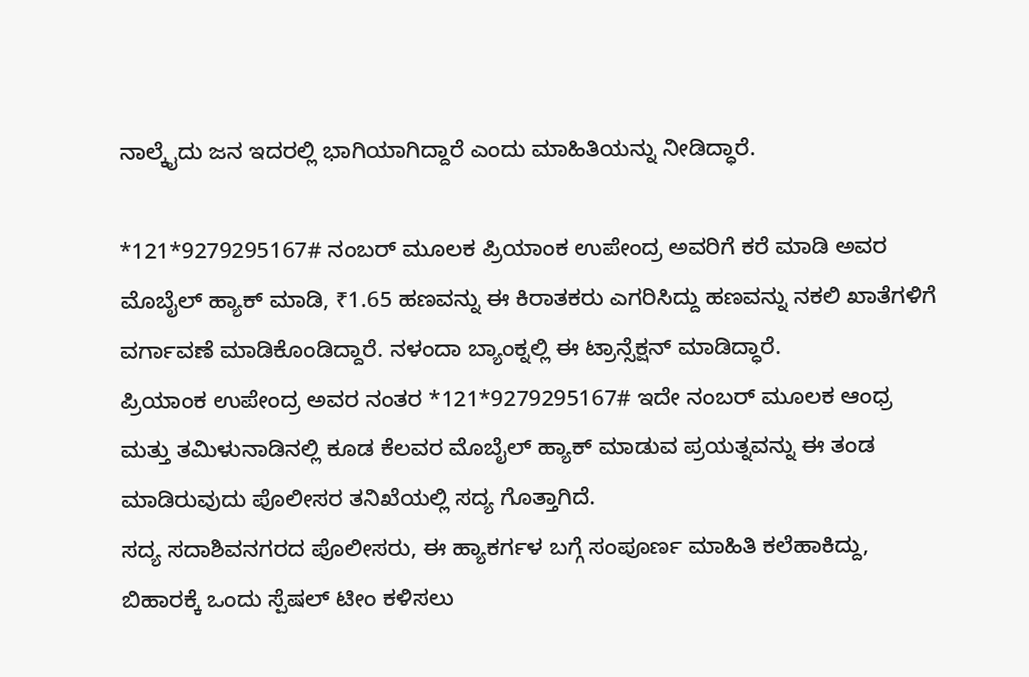ನಾಲ್ಕೈದು ಜನ ಇದರಲ್ಲಿ ಭಾಗಿಯಾಗಿದ್ದಾರೆ ಎಂದು ಮಾಹಿತಿಯನ್ನು ನೀಡಿದ್ಧಾರೆ.

*121*9279295167# ನಂಬರ್ ಮೂಲಕ ಪ್ರಿಯಾಂಕ ಉಪೇಂದ್ರ ಅವರಿಗೆ ಕರೆ ಮಾಡಿ ಅವರ ಮೊಬೈಲ್ ಹ್ಯಾಕ್ ಮಾಡಿ, ₹1.65 ಹಣವನ್ನು ಈ ಕಿರಾತಕರು ಎಗರಿಸಿದ್ದು ಹಣವನ್ನು ನಕಲಿ ಖಾತೆಗಳಿಗೆ ವರ್ಗಾವಣೆ ಮಾಡಿಕೊಂಡಿದ್ದಾರೆ. ನಳಂದಾ ಬ್ಯಾಂಕ್ನಲ್ಲಿ ಈ ಟ್ರಾನ್ಸೆಕ್ಷನ್ ಮಾಡಿದ್ಧಾರೆ.
ಪ್ರಿಯಾಂಕ ಉಪೇಂದ್ರ ಅವರ ನಂತರ *121*9279295167# ಇದೇ ನಂಬರ್ ಮೂಲಕ ಆಂಧ್ರ ಮತ್ತು ತಮಿಳುನಾಡಿನಲ್ಲಿ ಕೂಡ ಕೆಲವರ ಮೊಬೈಲ್ ಹ್ಯಾಕ್ ಮಾಡುವ ಪ್ರಯತ್ನವನ್ನು ಈ ತಂಡ ಮಾಡಿರುವುದು ಪೊಲೀಸರ ತನಿಖೆಯಲ್ಲಿ ಸದ್ಯ ಗೊತ್ತಾಗಿದೆ.
ಸದ್ಯ ಸದಾಶಿವನಗರದ ಪೊಲೀಸರು, ಈ ಹ್ಯಾಕರ್ಗಳ ಬಗ್ಗೆ ಸಂಪೂರ್ಣ ಮಾಹಿತಿ ಕಲೆಹಾಕಿದ್ದು, ಬಿಹಾರಕ್ಕೆ ಒಂದು ಸ್ಪೆಷಲ್ ಟೀಂ ಕಳಿಸಲು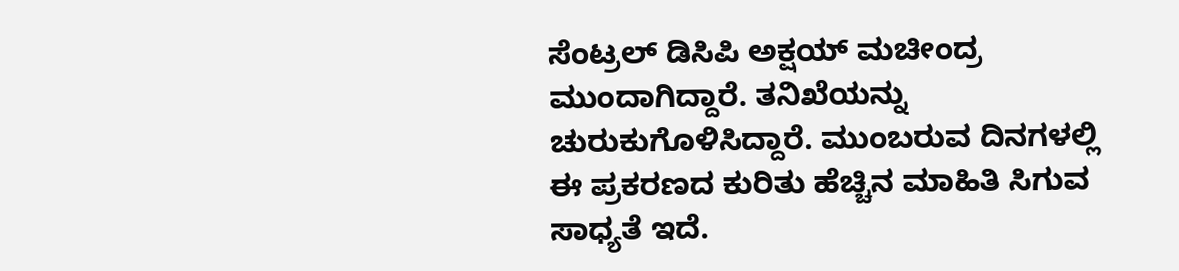ಸೆಂಟ್ರಲ್ ಡಿಸಿಪಿ ಅಕ್ಷಯ್ ಮಚೀಂದ್ರ ಮುಂದಾಗಿದ್ದಾರೆ. ತನಿಖೆಯನ್ನು ಚುರುಕುಗೊಳಿಸಿದ್ದಾರೆ. ಮುಂಬರುವ ದಿನಗಳಲ್ಲಿ ಈ ಪ್ರಕರಣದ ಕುರಿತು ಹೆಚ್ಚಿನ ಮಾಹಿತಿ ಸಿಗುವ ಸಾಧ್ಯತೆ ಇದೆ.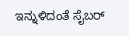ಇನ್ನುಳಿದಂತೆ ಸೈಬರ್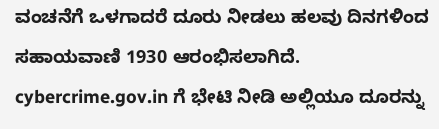ವಂಚನೆಗೆ ಒಳಗಾದರೆ ದೂರು ನೀಡಲು ಹಲವು ದಿನಗಳಿಂದ ಸಹಾಯವಾಣಿ 1930 ಆರಂಭಿಸಲಾಗಿದೆ. cybercrime.gov.in ಗೆ ಭೇಟಿ ನೀಡಿ ಅಲ್ಲಿಯೂ ದೂರನ್ನು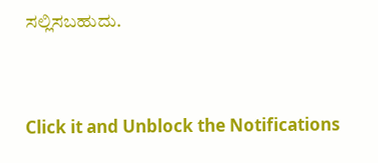ಸಲ್ಲಿಸಬಹುದು.


Click it and Unblock the Notifications